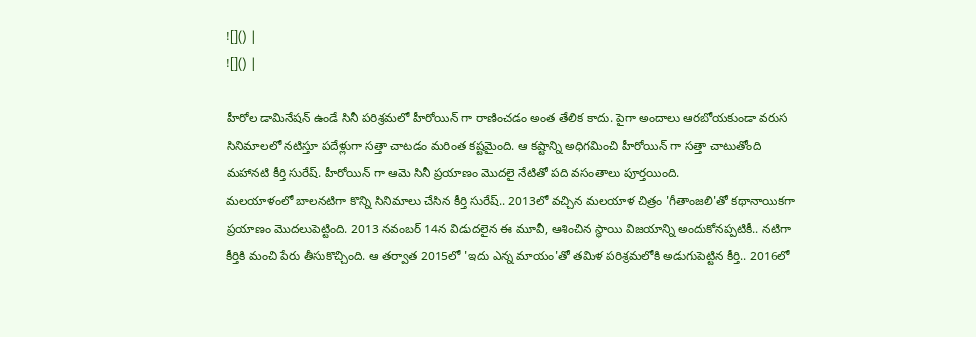![]() |
![]() |

హీరోల డామినేషన్ ఉండే సినీ పరిశ్రమలో హీరోయిన్ గా రాణించడం అంత తేలిక కాదు. పైగా అందాలు ఆరబోయకుండా వరుస సినిమాలలో నటిస్తూ పదేళ్లుగా సత్తా చాటడం మరింత కష్టమైంది. ఆ కష్టాన్ని అధిగమించి హీరోయిన్ గా సత్తా చాటుతోంది మహానటి కీర్తి సురేష్. హీరోయిన్ గా ఆమె సినీ ప్రయాణం మొదలై నేటితో పది వసంతాలు పూర్తయింది.
మలయాళంలో బాలనటిగా కొన్ని సినిమాలు చేసిన కీర్తి సురేష్.. 2013లో వచ్చిన మలయాళ చిత్రం 'గీతాంజలి'తో కథానాయికగా ప్రయాణం మొదలుపెట్టింది. 2013 నవంబర్ 14న విడుదలైన ఈ మూవీ, ఆశించిన స్థాయి విజయాన్ని అందుకోనప్పటికీ.. నటిగా కీర్తికి మంచి పేరు తీసుకొచ్చింది. ఆ తర్వాత 2015లో 'ఇదు ఎన్న మాయం'తో తమిళ పరిశ్రమలోకి అడుగుపెట్టిన కీర్తి.. 2016లో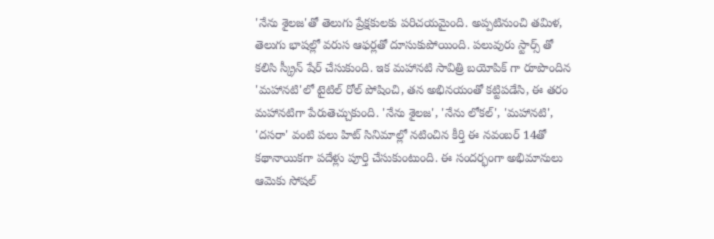'నేను శైలజ'తో తెలుగు ప్రేక్షకులకు పరిచయమైంది. అప్పటినుంచి తమిళ, తెలుగు భాషల్లో వరుస ఆఫర్లతో దూసుకుపోయింది. పలువురు స్టార్స్ తో కలిసి స్క్రీన్ షేర్ చేసుకుంది. ఇక మహానటి సావిత్రి బయోపిక్ గా రూపొందిన 'మహానటి'లో టైటిల్ రోల్ పోషించి, తన అభినయంతో కట్టిపడేసి, ఈ తరం మహానటిగా పేరుతెచ్చుకుంది. 'నేను శైలజ', 'నేను లోకల్', 'మహానటి', 'దసరా' వంటి పలు హిట్ సినిమాల్లో నటించిన కీర్తి ఈ నవంబర్ 14తో కథానాయికగా పదేళ్లు పూర్తి చేసుకుంటుంది. ఈ సందర్భంగా అభిమానులు ఆమెకు సోషల్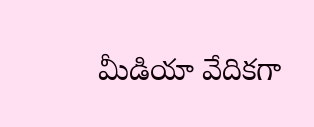మీడియా వేదికగా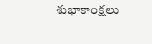శుభాకాంక్షలు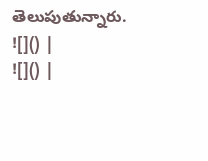తెలుపుతున్నారు.
![]() |
![]() |